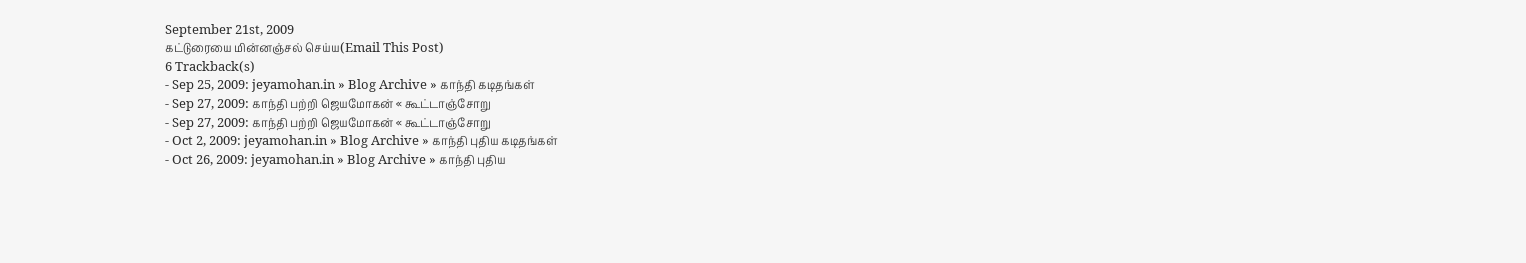September 21st, 2009
கட்டுரையை மின்னஞ்சல் செய்ய(Email This Post)
6 Trackback(s)
- Sep 25, 2009: jeyamohan.in » Blog Archive » காந்தி கடிதங்கள்
- Sep 27, 2009: காந்தி பற்றி ஜெயமோகன் « கூட்டாஞ்சோறு
- Sep 27, 2009: காந்தி பற்றி ஜெயமோகன் « கூட்டாஞ்சோறு
- Oct 2, 2009: jeyamohan.in » Blog Archive » காந்தி புதிய கடிதங்கள்
- Oct 26, 2009: jeyamohan.in » Blog Archive » காந்தி புதிய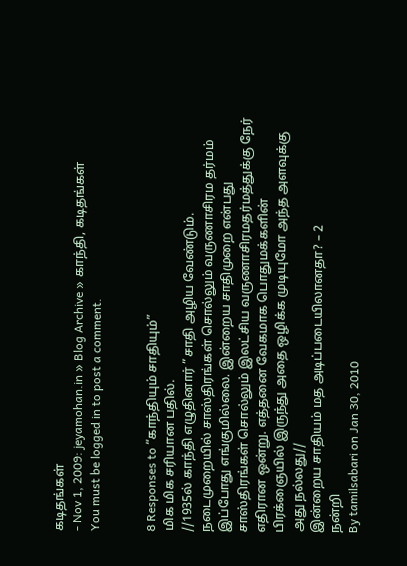கடிதங்கள்
- Nov 1, 2009: jeyamohan.in » Blog Archive » காந்தி, கடிதங்கள்
You must be logged in to post a comment.


8 Responses to “காந்தியும் சாதியும்”
மிக மிக சரியான பதில்.
//1935ல் காந்தி எழுதினார் ”சாதி அழிய வேண்டும். நடைமுறையில் சாஸ்திரங்கள் சொல்லும் வருணாசிரம தர்மம் இப்போது எங்குமில்லை. இன்றைய சாதிமுறை என்பது சாஸ்திரங்கள் சொல்லும் இலட்சிய வருணாசிரமதர்மத்துக்கு நேர் எதிரான ஒன்று. எத்தனை வேகமாக பொதுமக்களின் பிரக்ஞையில் இருந்து அதை ஒழிக்க முடியுமோ அந்த அளவுக்கு அது நல்லது//
இன்றைய சாதியம் மத அடிப்படையிலானதா? – 2
நன்றி
By tamilsabari on Jan 30, 2010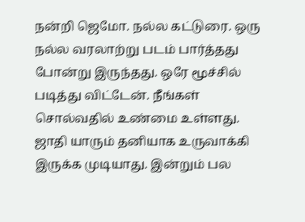நன்றி ஜெமோ. நல்ல கட்டுரை. ஒரு நல்ல வரலாற்று படம் பார்த்தது போன்று இருந்தது. ஒரே மூச்சில் படித்து விட்டேன். நீங்கள் சொல்வதில் உண்மை உள்ளது. ஜாதி யாரும் தனியாக உருவாக்கி இருக்க முடியாது. இன்றும் பல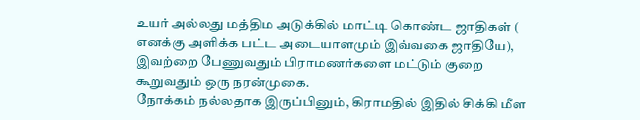உயர் அல்லது மத்திம அடுக்கில் மாட்டி கொண்ட ஜாதிகள் ( எனக்கு அளிக்க பட்ட அடையாளமும் இவ்வகை ஜாதியே), இவற்றை பேணுவதும் பிராமணர்களை மட்டும் குறை கூறுவதும் ஒரு நரன்முகை.
நோக்கம் நல்லதாக இருப்பினும், கிராமதில் இதில் சிக்கி மீள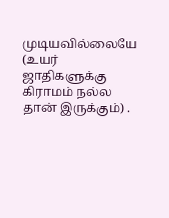முடியவில்லையே (உயர் ஜாதிகளுக்கு கிராமம் நல்ல தான் இருக்கும்) .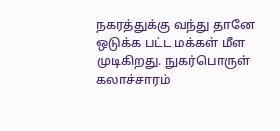நகரத்துக்கு வந்து தானே ஒடுக்க பட்ட மக்கள் மீள முடிகிறது. நுகர்பொருள் கலாச்சாரம்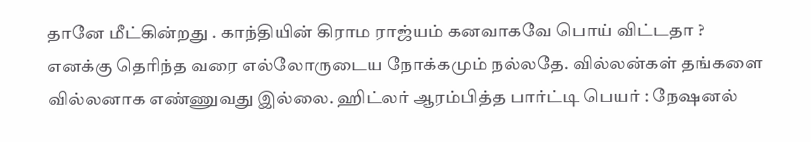தானே மீட்கின்றது . காந்தியின் கிராம ராஜ்யம் கனவாகவே பொய் விட்டதா ?
எனக்கு தெரிந்த வரை எல்லோருடைய நோக்கமும் நல்லதே. வில்லன்கள் தங்களை வில்லனாக எண்ணுவது இல்லை. ஹிட்லர் ஆரம்பித்த பார்ட்டி பெயர் : நேஷனல்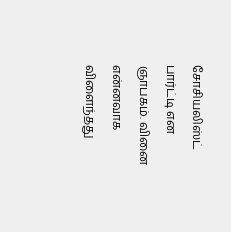சோசியலிஸ்ட் பார்ட்டி என ஞாபகம். வினை என்னவாக விளைந்தது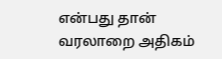என்பது தான் வரலாறை அதிகம்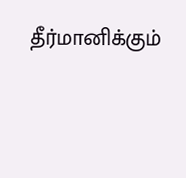தீர்மானிக்கும்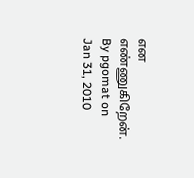என எண்ணுகிறேன்.
By pgomat on Jan 31, 2010